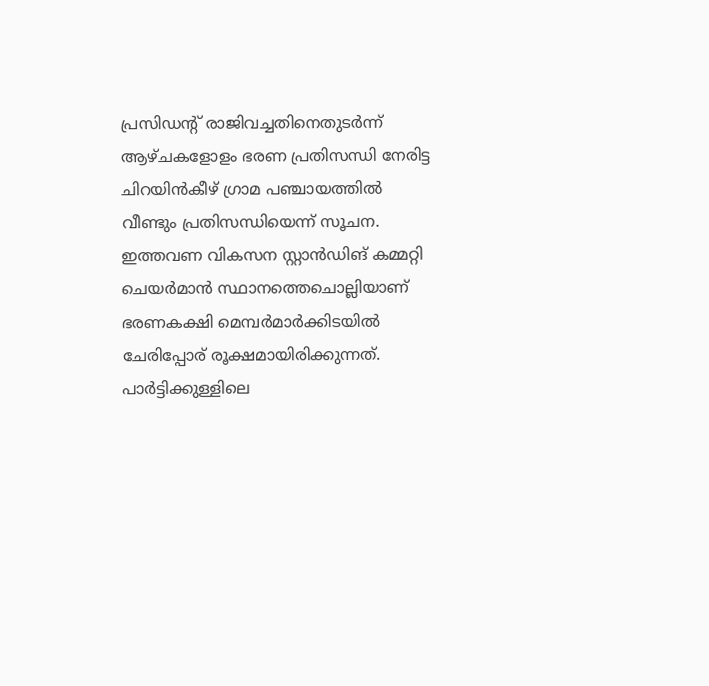പ്രസിഡന്റ് രാജിവച്ചതിനെതുടർന്ന് ആഴ്ചകളോളം ഭരണ പ്രതിസന്ധി നേരിട്ട ചിറയിൻകീഴ് ഗ്രാമ പഞ്ചായത്തിൽ വീണ്ടും പ്രതിസന്ധിയെന്ന് സൂചന.
ഇത്തവണ വികസന സ്റ്റാൻഡിങ് കമ്മറ്റി ചെയർമാൻ സ്ഥാനത്തെചൊല്ലിയാണ് ഭരണകക്ഷി മെമ്പർമാർക്കിടയിൽ ചേരിപ്പോര് രൂക്ഷമായിരിക്കുന്നത്.
പാർട്ടിക്കുള്ളിലെ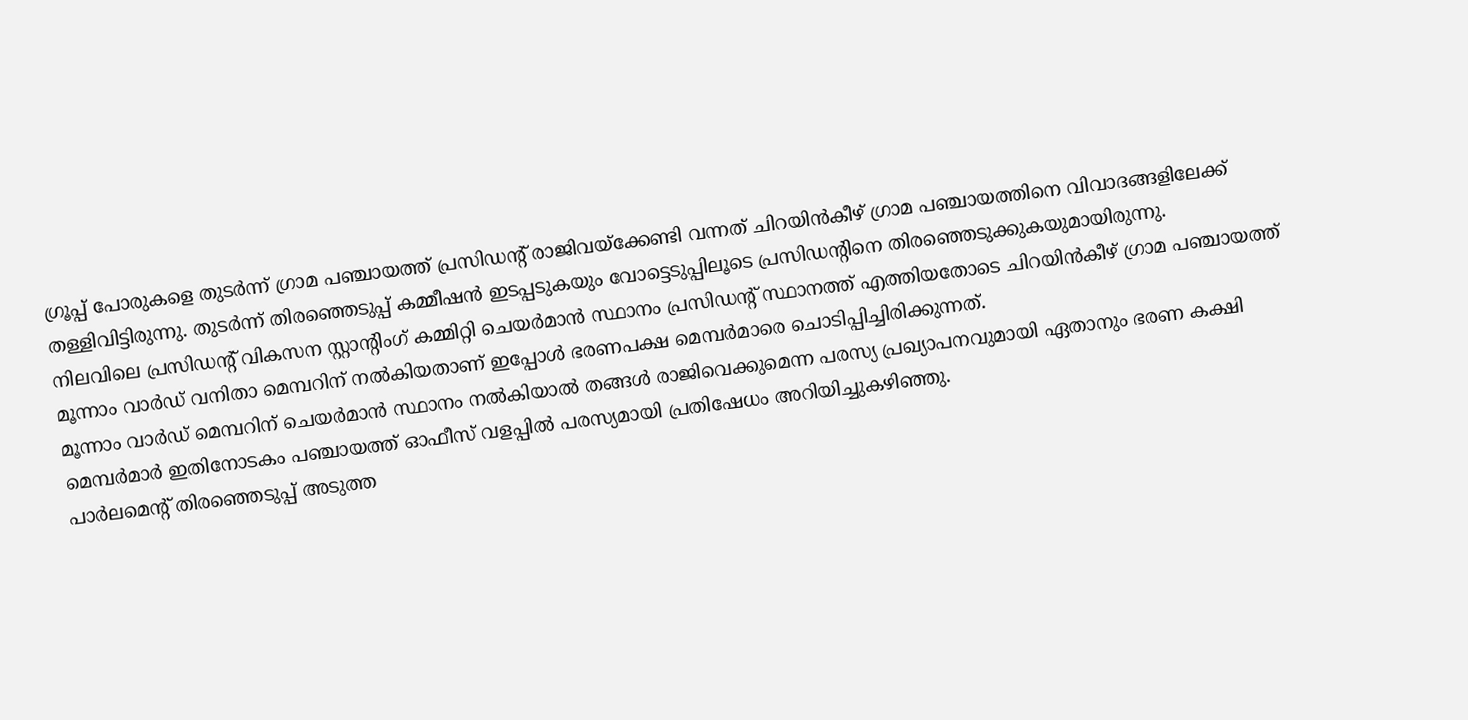ഗ്രൂപ്പ് പോരുകളെ തുടർന്ന് ഗ്രാമ പഞ്ചായത്ത് പ്രസിഡന്റ് രാജിവയ്ക്കേണ്ടി വന്നത് ചിറയിൻകീഴ് ഗ്രാമ പഞ്ചായത്തിനെ വിവാദങ്ങളിലേക്ക് തള്ളിവിട്ടിരുന്നു. തുടർന്ന് തിരഞ്ഞെടുപ്പ് കമ്മീഷൻ ഇടപ്പടുകയും വോട്ടെടുപ്പിലൂടെ പ്രസിഡന്റിനെ തിരഞ്ഞെടുക്കുകയുമായിരുന്നു.
നിലവിലെ പ്രസിഡന്റ് വികസന സ്റ്റാന്റിംഗ് കമ്മിറ്റി ചെയർമാൻ സ്ഥാനം പ്രസിഡന്റ് സ്ഥാനത്ത് എത്തിയതോടെ ചിറയിൻകീഴ് ഗ്രാമ പഞ്ചായത്ത് മൂന്നാം വാർഡ് വനിതാ മെമ്പറിന് നൽകിയതാണ് ഇപ്പോൾ ഭരണപക്ഷ മെമ്പർമാരെ ചൊടിപ്പിച്ചിരിക്കുന്നത്.
മൂന്നാം വാർഡ് മെമ്പറിന് ചെയർമാൻ സ്ഥാനം നൽകിയാൽ തങ്ങൾ രാജിവെക്കുമെന്ന പരസ്യ പ്രഖ്യാപനവുമായി ഏതാനും ഭരണ കക്ഷി മെമ്പർമാർ ഇതിനോടകം പഞ്ചായത്ത് ഓഫീസ് വളപ്പിൽ പരസ്യമായി പ്രതിഷേധം അറിയിച്ചുകഴിഞ്ഞു.
പാർലമെന്റ് തിരഞ്ഞെടുപ്പ് അടുത്ത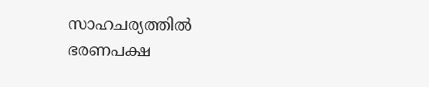സാഹചര്യത്തിൽ ഭരണപക്ഷ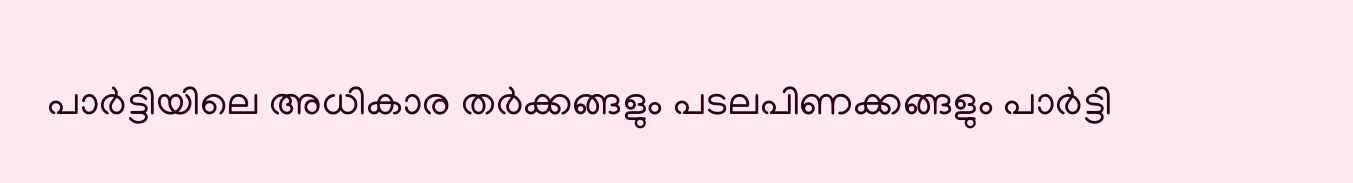പാർട്ടിയിലെ അധികാര തർക്കങ്ങളും പടലപിണക്കങ്ങളും പാർട്ടി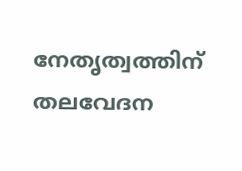നേതൃത്വത്തിന് തലവേദന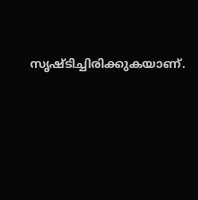സൃഷ്ടിച്ചിരിക്കുകയാണ്.